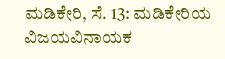ಮಡಿಕೇರಿ, ಸೆ. 13: ಮಡಿಕೇರಿಯ ವಿಜಯವಿನಾಯಕ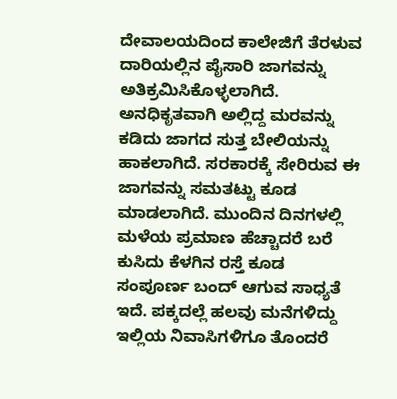ದೇವಾಲಯದಿಂದ ಕಾಲೇಜಿಗೆ ತೆರಳುವ ದಾರಿಯಲ್ಲಿನ ಪೈಸಾರಿ ಜಾಗವನ್ನು ಅತಿಕ್ರಮಿಸಿಕೊಳ್ಳಲಾಗಿದೆ. ಅನಧಿಕೃತವಾಗಿ ಅಲ್ಲಿದ್ದ ಮರವನ್ನು ಕಡಿದು ಜಾಗದ ಸುತ್ತ ಬೇಲಿಯನ್ನು ಹಾಕಲಾಗಿದೆ. ಸರಕಾರಕ್ಕೆ ಸೇರಿರುವ ಈ ಜಾಗವನ್ನು ಸಮತಟ್ಟು ಕೂಡ ಮಾಡಲಾಗಿದೆ. ಮುಂದಿನ ದಿನಗಳಲ್ಲಿ ಮಳೆಯ ಪ್ರಮಾಣ ಹೆಚ್ಚಾದರೆ ಬರೆ ಕುಸಿದು ಕೆಳಗಿನ ರಸ್ತೆ ಕೂಡ ಸಂಪೂರ್ಣ ಬಂದ್ ಆಗುವ ಸಾಧ್ಯತೆ ಇದೆ. ಪಕ್ಕದಲ್ಲೆ ಹಲವು ಮನೆಗಳಿದ್ದು ಇಲ್ಲಿಯ ನಿವಾಸಿಗಳಿಗೂ ತೊಂದರೆ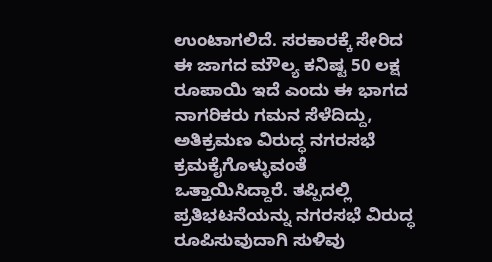ಉಂಟಾಗಲಿದೆ. ಸರಕಾರಕ್ಕೆ ಸೇರಿದ ಈ ಜಾಗದ ಮೌಲ್ಯ ಕನಿಷ್ಟ 50 ಲಕ್ಷ ರೂಪಾಯಿ ಇದೆ ಎಂದು ಈ ಭಾಗದ ನಾಗರಿಕರು ಗಮನ ಸೆಳೆದಿದ್ದು, ಅತಿಕ್ರಮಣ ವಿರುದ್ಧ ನಗರಸಭೆ ಕ್ರಮಕೈಗೊಳ್ಳುವಂತೆ ಒತ್ತಾಯಿಸಿದ್ದಾರೆ. ತಪ್ಪಿದಲ್ಲಿ ಪ್ರತಿಭಟನೆಯನ್ನು ನಗರಸಭೆ ವಿರುದ್ಧ ರೂಪಿಸುವುದಾಗಿ ಸುಳಿವು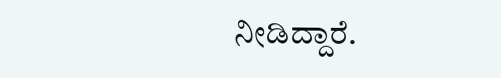ನೀಡಿದ್ದಾರೆ.